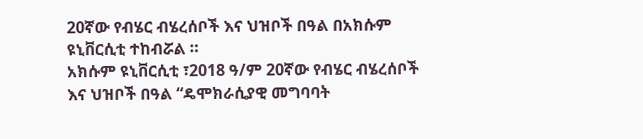20ኛው የብሄር ብሄረሰቦች እና ህዝቦች በዓል በአክሱም ዩኒቨርሲቲ ተከብሯል ።
አክሱም ዩኒቨርሲቲ ፣2018 ዓ/ም 20ኛው የብሄር ብሄረሰቦች እና ህዝቦች በዓል “ዴሞክራሲያዊ መግባባት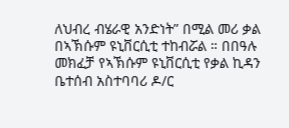ለህብረ ብሄራዊ አንድነት” በሚል መሪ ቃል በኣኽሱም ዩኒቨርሲቲ ተከብሯል ። በበዓሉ መክፈቻ የኣኽሱም ዩኒቨርሲቲ የቃል ኪዳን ቤተሰብ አስተባባሪ ዶ/ር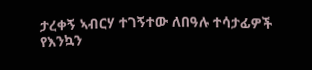ታረቀኝ ኣብርሃ ተገኝተው ለበዓሉ ተሳታፊዎች የእንኳን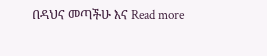በዳህና መጣችሁ እና Read more